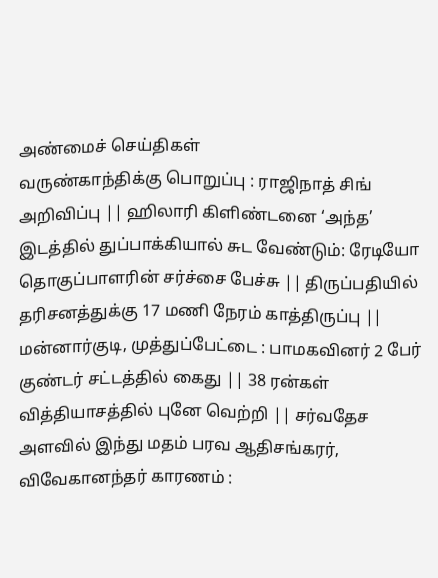அண்மைச் செய்திகள்
வருண்காந்திக்கு பொறுப்பு : ராஜிநாத் சிங் அறிவிப்பு || ஹிலாரி கிளிண்டனை ‘அந்த’ இடத்தில் துப்பாக்கியால் சுட வேண்டும்: ரேடியோ தொகுப்பாளரின் சர்ச்சை பேச்சு || திருப்பதியில் தரிசனத்துக்கு 17 மணி நேரம் காத்திருப்பு || மன்னார்குடி, முத்துப்பேட்டை : பாமகவினர் 2 பேர் குண்டர் சட்டத்தில் கைது || 38 ரன்கள் வித்தியாசத்தில் புனே வெற்றி || சர்வதேச அளவில் இந்து மதம் பரவ ஆதிசங்கரர், விவேகானந்தர் காரணம் :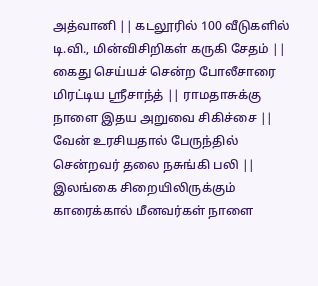அத்வானி || கடலூரில் 100 வீடுகளில் டி.வி., மின்விசிறிகள் கருகி சேதம் || கைது செய்யச் சென்ற போலீசாரை மிரட்டிய ஸ்ரீசாந்த் || ராமதாசுக்கு நாளை இதய அறுவை சிகிச்சை || வேன் உரசியதால் பேருந்தில் சென்றவர் தலை நசுங்கி பலி || இலங்கை சிறையிலிருக்கும் காரைக்கால் மீனவர்கள் நாளை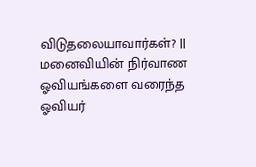விடுதலையாவார்கள்? || மனைவியின் நிர்வாண ஓவியங்களை வரைந்த ஓவியர்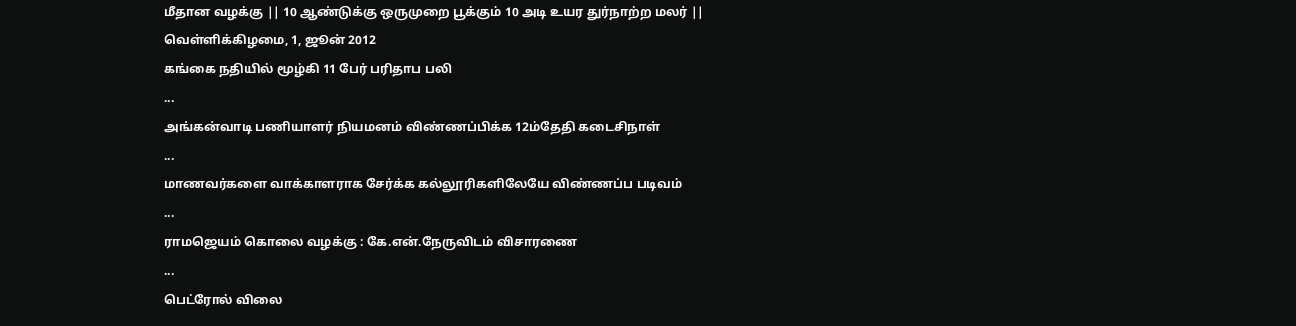மீதான வழக்கு || 10 ஆண்டுக்கு ஒருமுறை பூக்கும் 10 அடி உயர துர்நாற்ற மலர் ||
வெள்ளிக்கிழமை, 1, ஜூன் 2012
கங்கை நதியில் மூழ்கி 11 பேர் பரிதாப பலி
...
அங்கன்வாடி பணியாளர் நியமனம் விண்ணப்பிக்க 12ம்தேதி கடைசிநாள்
...
மாணவர்களை வாக்காளராக சேர்க்க கல்லூரிகளிலேயே விண்ணப்ப படிவம்
...
ராமஜெயம் கொலை வழக்கு : கே.என்.நேருவிடம் விசாரணை
...
பெட்ரோல் விலை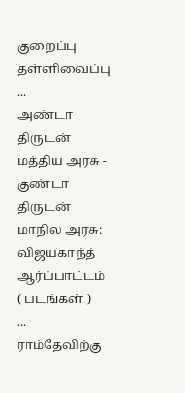குறைப்பு தள்ளிவைப்பு
...
அண்டா திருடன் மத்திய அரசு - குண்டா திருடன் மாநில அரசு: விஜயகாந்த் ஆர்ப்பாட்டம் ( படங்கள் )
...
ராம்தேவிற்கு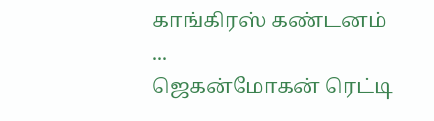காங்கிரஸ் கண்டனம்
...
ஜெகன்மோகன் ரெட்டி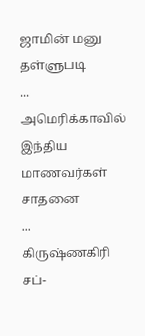ஜாமின் மனு தள்ளுபடி
...
அமெரிக்காவில் இந்திய மாணவர்கள் சாதனை
...
கிருஷ்ணகிரி சப்-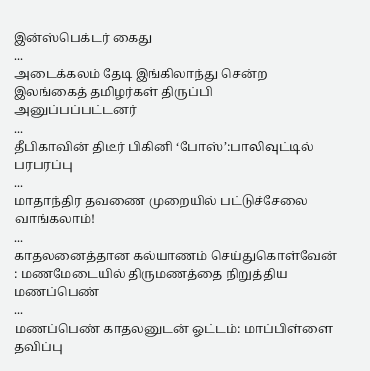இன்ஸ்பெக்டர் கைது
...
அடைக்கலம் தேடி இங்கிலாந்து சென்ற இலங்கைத் தமிழர்கள் திருப்பி அனுப்பப்பட்டனர்
...
தீபிகாவின் திடீர் பிகினி ‘போஸ்’:பாலிவுட்டில் பரபரப்பு
...
மாதாந்திர தவணை முறையில் பட்டுச்சேலை வாங்கலாம்!
...
காதலனைத்தான கல்யாணம் செய்துகொள்வேன் : மணமேடையில் திருமணத்தை நிறுத்திய மணப்பெண்
...
மணப்பெண் காதலனுடன் ஓட்டம்: மாப்பிள்ளை தவிப்பு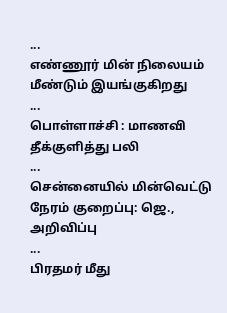...
எண்ணூர் மின் நிலையம் மீண்டும் இயங்குகிறது
...
பொள்ளாச்சி : மாணவி தீக்குளித்து பலி
...
சென்னையில் மின்வெட்டு நேரம் குறைப்பு: ஜெ., அறிவிப்பு
...
பிரதமர் மீது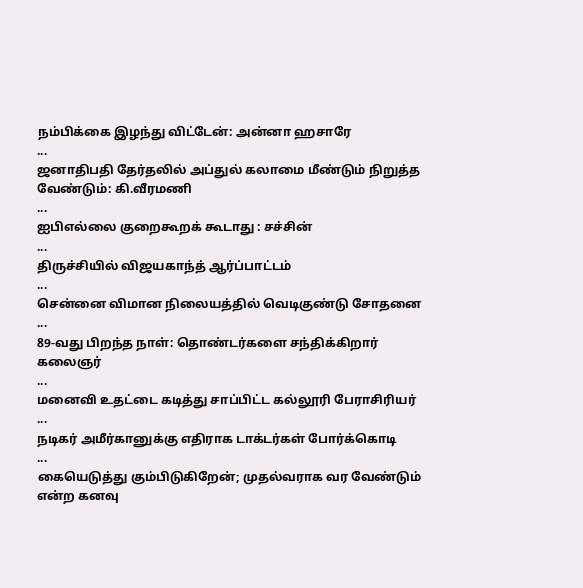நம்பிக்கை இழந்து விட்டேன்: அன்னா ஹசாரே
...
ஜனாதிபதி தேர்தலில் அப்துல் கலாமை மீண்டும் நிறுத்த வேண்டும்: கி.வீரமணி
...
ஐபிஎல்லை குறைகூறக் கூடாது : சச்சின்
...
திருச்சியில் விஜயகாந்த் ஆர்ப்பாட்டம்
...
சென்னை விமான நிலையத்தில் வெடிகுண்டு சோதனை
...
89-வது பிறந்த நாள்: தொண்டர்களை சந்திக்கிறார் கலைஞர்
...
மனைவி உதட்டை கடித்து சாப்பிட்ட கல்லூரி பேராசிரியர்
...
நடிகர் அமீர்கானுக்கு எதிராக டாக்டர்கள் போர்க்கொடி
...
கையெடுத்து கும்பிடுகிறேன்; முதல்வராக வர வேண்டும் என்ற கனவு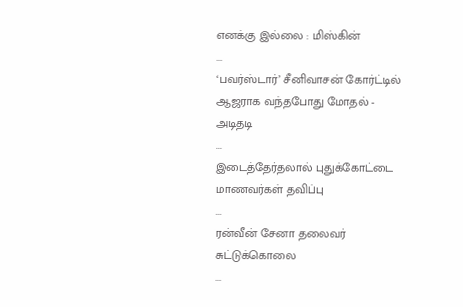எனக்கு இல்லை : மிஸ்கின்
...
‘பவர்ஸ்டார்’ சீனிவாசன் கோர்ட்டில் ஆஜராக வந்தபோது மோதல் - அடிதடி
...
இடைத்தேர்தலால் புதுக்கோட்டை மாணவர்கள் தவிப்பு
...
ரன்வீன் சேனா தலைவர் சுட்டுக்கொலை
...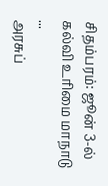சிதம்பரம்: ஜூன் 3-ல் கல்வி உரிமை மாநாடு
...
அரசுப்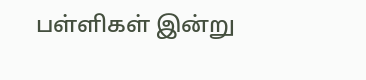பள்ளிகள் இன்று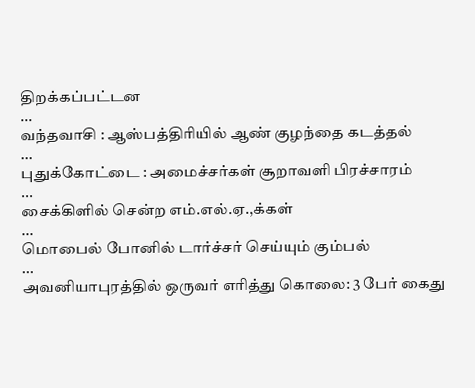திறக்கப்பட்டன
...
வந்தவாசி : ஆஸ்பத்திரியில் ஆண் குழந்தை கடத்தல்
...
புதுக்கோட்டை : அமைச்சர்கள் சூறாவளி பிரச்சாரம்
...
சைக்கிளில் சென்ற எம்.எல்.ஏ.,க்கள்
...
மொபைல் போனில் டார்ச்சர் செய்யும் கும்பல்
...
அவனியாபுரத்தில் ஒருவர் எரித்து கொலை: 3 பேர் கைது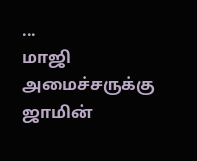...
மாஜி அமைச்சருக்கு ஜாமின்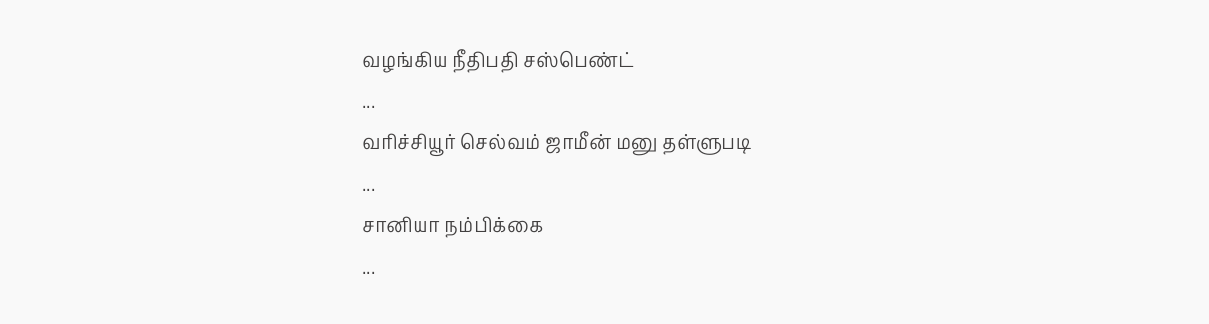வழங்கிய நீதிபதி சஸ்பெண்ட்
...
வரிச்சியூர் செல்வம் ஜாமீன் மனு தள்ளுபடி
...
சானியா நம்பிக்கை
...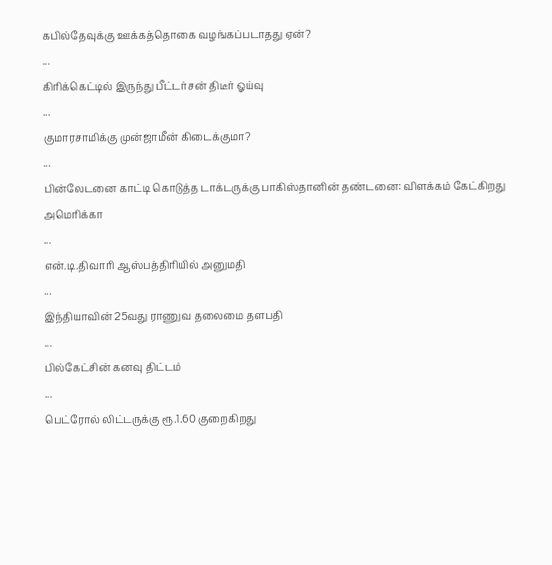கபில்தேவுக்கு ஊக்கத்தொகை வழங்கப்படாதது ஏன்?
...
கிரிக்கெட்டில் இருந்து பீட்டர்சன் திடீர் ஓய்வு
...
குமாரசாமிக்கு முன்ஜாமீன் கிடைக்குமா?
...
பின்லேடனை காட்டி கொடுத்த டாக்டருக்கு பாகிஸ்தானின் தண்டனை: விளக்கம் கேட்கிறது அமெரிக்கா
...
என்.டி.திவாரி ஆஸ்பத்திரியில் அனுமதி
...
இந்தியாவின் 25வது ராணுவ தலைமை தளபதி
...
பில்கேட்சின் கனவு திட்டம்
...
பெட்ரோல் லிட்டருக்கு ரூ.1.60 குறைகிறது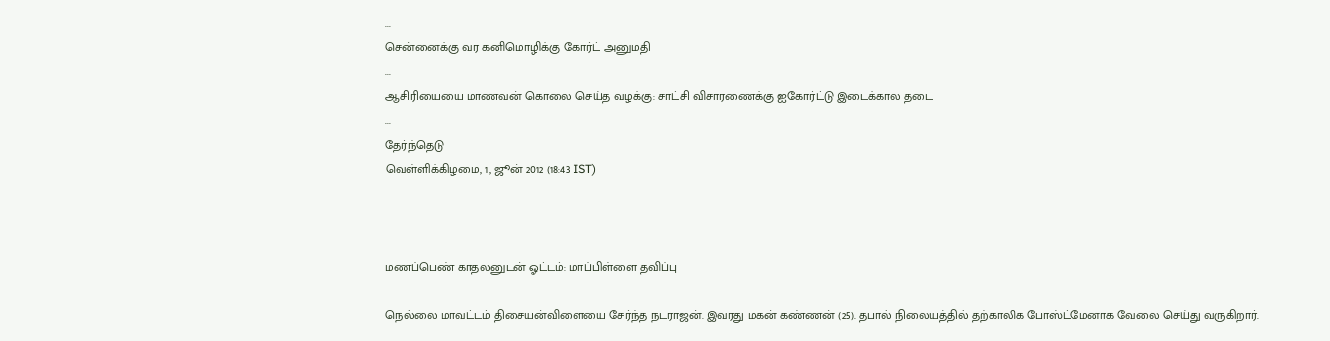...
சென்னைக்கு வர கனிமொழிக்கு கோர்ட் அனுமதி
...
ஆசிரியையை மாணவன் கொலை செய்த வழக்கு: சாட்சி விசாரணைக்கு ஐகோர்ட்டு இடைக்கால தடை
...
தேர்ந்தெடு
வெள்ளிக்கிழமை, 1, ஜூன் 2012 (18:43 IST)



மணப்பெண் காதலனுடன் ஓட்டம்: மாப்பிள்ளை தவிப்பு

நெல்லை மாவட்டம் திசையன்விளையை சேர்ந்த நடராஜன். இவரது மகன் கண்ணன் (25). தபால் நிலையத்தில் தற்காலிக போஸ்ட்மேனாக வேலை செய்து வருகிறார்.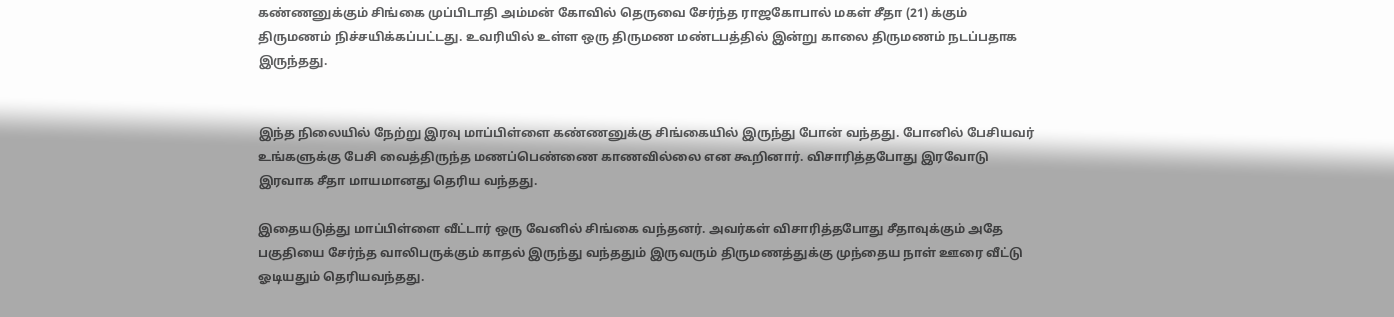கண்ணனுக்கும் சிங்கை முப்பிடாதி அம்மன் கோவில் தெருவை சேர்ந்த ராஜகோபால் மகள் சீதா (21) க்கும் திருமணம் நிச்சயிக்கப்பட்டது. உவரியில் உள்ள ஒரு திருமண மண்டபத்தில் இன்று காலை திருமணம் நடப்பதாக இருந்தது.


இந்த நிலையில் நேற்று இரவு மாப்பிள்ளை கண்ணனுக்கு சிங்கையில் இருந்து போன் வந்தது. போனில் பேசியவர் உங்களுக்கு பேசி வைத்திருந்த மணப்பெண்ணை காணவில்லை என கூறினார். விசாரித்தபோது இரவோடு இரவாக சீதா மாயமானது தெரிய வந்தது.

இதையடுத்து மாப்பிள்ளை வீட்டார் ஒரு வேனில் சிங்கை வந்தனர். அவர்கள் விசாரித்தபோது சீதாவுக்கும் அதே பகுதியை சேர்ந்த வாலிபருக்கும் காதல் இருந்து வந்ததும் இருவரும் திருமணத்துக்கு முந்தைய நாள் ஊரை வீட்டு ஓடியதும் தெரியவந்தது.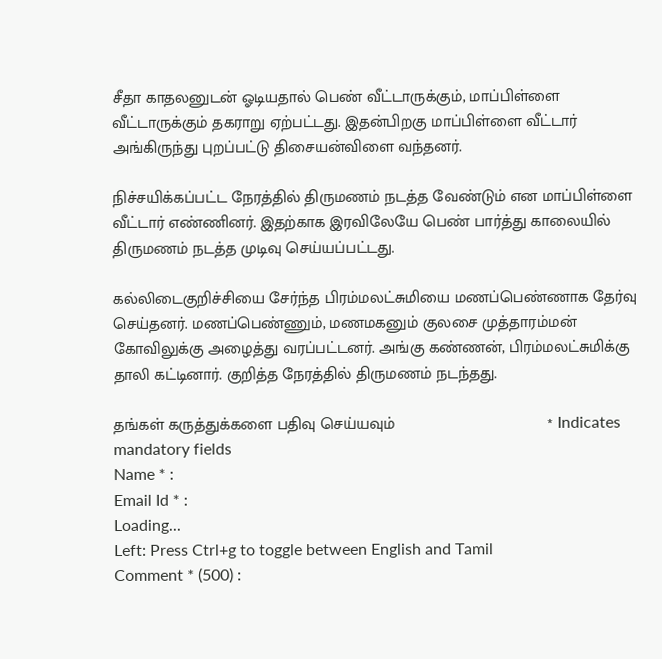சீதா காதலனுடன் ஓடியதால் பெண் வீட்டாருக்கும், மாப்பிள்ளை வீட்டாருக்கும் தகராறு ஏற்பட்டது. இதன்பிறகு மாப்பிள்ளை வீட்டார் அங்கிருந்து புறப்பட்டு திசையன்விளை வந்தனர்.

நிச்சயிக்கப்பட்ட நேரத்தில் திருமணம் நடத்த வேண்டும் என மாப்பிள்ளை வீட்டார் எண்ணினர். இதற்காக இரவிலேயே பெண் பார்த்து காலையில் திருமணம் நடத்த முடிவு செய்யப்பட்டது.

கல்லிடைகுறிச்சியை சேர்ந்த பிரம்மலட்சுமியை மணப்பெண்ணாக தேர்வு செய்தனர். மணப்பெண்ணும், மணமகனும் குலசை முத்தாரம்மன் கோவிலுக்கு அழைத்து வரப்பட்டனர். அங்கு கண்ணன், பிரம்மலட்சுமிக்கு தாலி கட்டினார். குறித்த நேரத்தில் திருமணம் நடந்தது.

தங்கள் கருத்துக்களை பதிவு செய்யவும்                                  * Indicates mandatory fields
Name * :
Email Id * :
Loading...
Left: Press Ctrl+g to toggle between English and Tamil
Comment * (500) :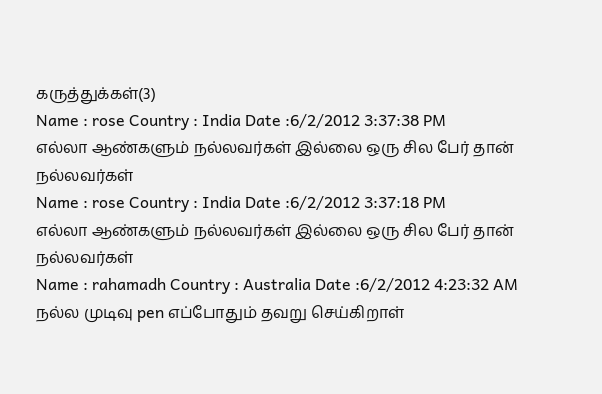கருத்துக்கள்(3)
Name : rose Country : India Date :6/2/2012 3:37:38 PM
எல்லா ஆண்களும் நல்லவர்கள் இல்லை ஒரு சில பேர் தான் நல்லவர்கள்
Name : rose Country : India Date :6/2/2012 3:37:18 PM
எல்லா ஆண்களும் நல்லவர்கள் இல்லை ஒரு சில பேர் தான் நல்லவர்கள்
Name : rahamadh Country : Australia Date :6/2/2012 4:23:32 AM
நல்ல முடிவு pen எப்போதும் தவறு செய்கிறாள்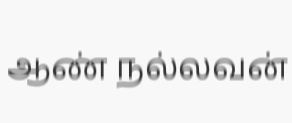ஆண் நல்லவன்